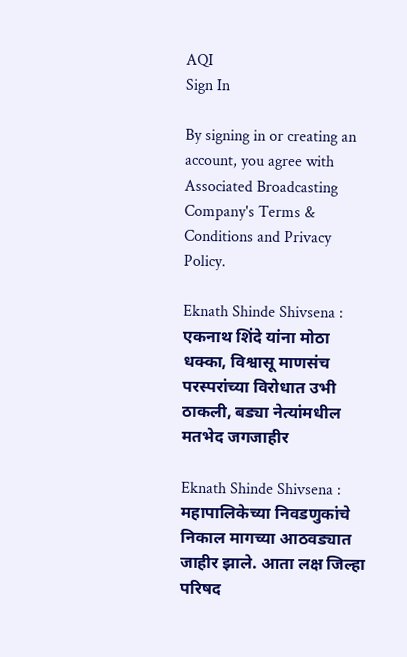AQI
Sign In

By signing in or creating an account, you agree with Associated Broadcasting Company's Terms & Conditions and Privacy Policy.

Eknath Shinde Shivsena : एकनाथ शिंदे यांना मोठा धक्का, विश्वासू माणसंच परस्परांच्या विरोधात उभी ठाकली, बड्या नेत्यांमधील मतभेद जगजाहीर

Eknath Shinde Shivsena : महापालिकेच्या निवडणुकांचे निकाल मागच्या आठवड्यात जाहीर झाले. आता लक्ष जिल्हा परिषद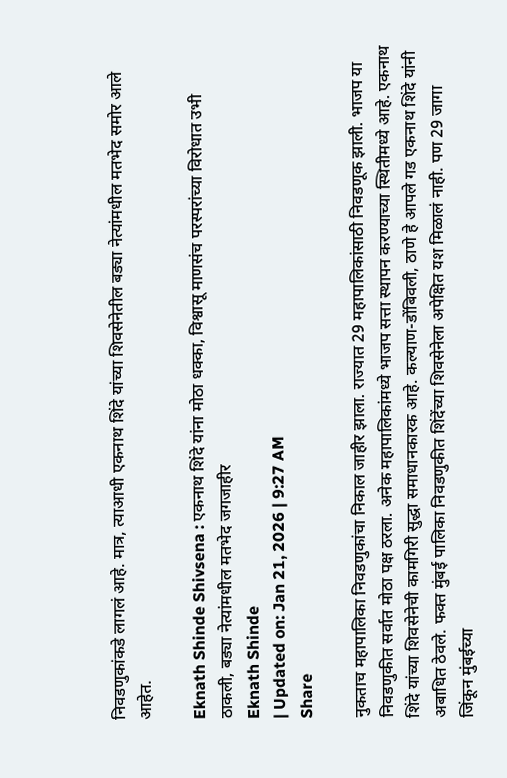निवडणुकांकडे लागलं आहे. मात्र, त्याआधी एकनाथ शिंदे यांच्या शिवसेनेतील बड्या नेत्यांमधील मतभेद समोर आले आहेत.

Eknath Shinde Shivsena : एकनाथ शिंदे यांना मोठा धक्का, विश्वासू माणसंच परस्परांच्या विरोधात उभी ठाकली, बड्या नेत्यांमधील मतभेद जगजाहीर
Eknath Shinde
| Updated on: Jan 21, 2026 | 9:27 AM
Share

नुकताच महापालिका निवडणुकांचा निकाल जाहीर झाला. राज्यात 29 महापालिकांसाठी निवडणूक झाली. भाजप या निवडणुकीत सर्वात मोठा पक्ष ठरला. अनेक महापालिकांमध्ये भाजप सत्ता स्थापन करण्याच्या स्थितीमध्ये आहे. एकनाथ शिंदे यांच्या शिवसेनेची कामगिरी सुद्धा समाधानकारक आहे. कल्याण-डोंबिवली, ठाणे हे आपले गड एकनाथ शिंदे यांनी अबाधित ठेवले. फक्त मुंबई पालिका निवडणुकीत शिंदेंच्या शिवसेनेला अपेक्षित यश मिळालं नाही. पण 29 जागा जिंकून मुंबईच्या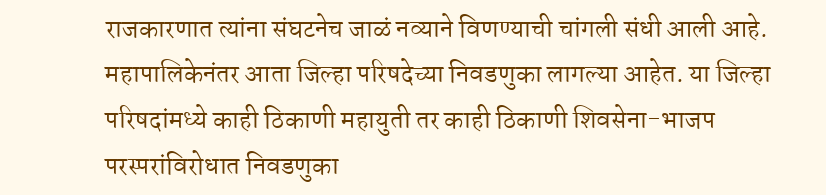राजकारणात त्यांना संघटनेच जाळं नव्याने विणण्याची चांगली संधी आली आहे. महापालिकेनंतर आता जिल्हा परिषदेच्या निवडणुका लागल्या आहेत. या जिल्हा परिषदांमध्ये काही ठिकाणी महायुती तर काही ठिकाणी शिवसेना-भाजप परस्परांविरोधात निवडणुका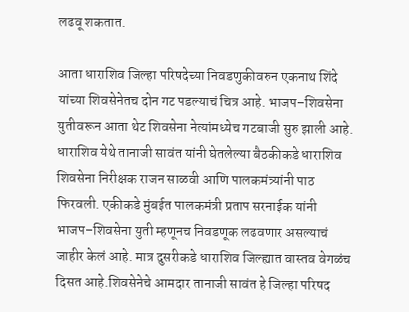लढवू शकतात.

आता धाराशिव जिल्हा परिषदेच्या निवडणुकीवरुन एकनाथ शिंदे यांच्या शिवसेनेतच दोन गट पडल्याचं चित्र आहे. भाजप–शिवसेना युतीवरून आता थेट शिवसेना नेत्यांमध्येच गटबाजी सुरु झाली आहे. धाराशिव येथे तानाजी सावंत यांनी घेतलेल्या बैठकीकडे धाराशिव शिवसेना निरीक्षक राजन साळवी आणि पालकमंत्र्यांनी पाठ फिरवली. एकीकडे मुंबईत पालकमंत्री प्रताप सरनाईक यांनी भाजप–शिवसेना युती म्हणूनच निवडणूक लढवणार असल्याचं जाहीर केलं आहे. मात्र दुसरीकडे धाराशिव जिल्ह्यात वास्तव वेगळंच दिसत आहे.शिवसेनेचे आमदार तानाजी सावंत हे जिल्हा परिषद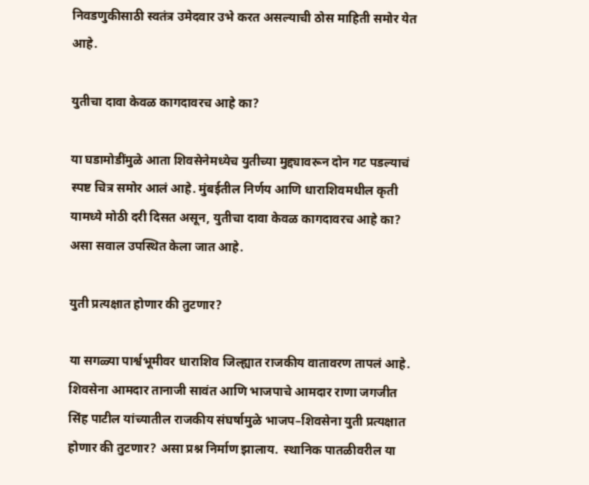निवडणुकीसाठी स्वतंत्र उमेदवार उभे करत असल्याची ठोस माहिती समोर येत आहे.

युतीचा दावा केवळ कागदावरच आहे का?

या घडामोडींमुळे आता शिवसेनेमध्येच युतीच्या मुद्द्यावरून दोन गट पडल्याचं स्पष्ट चित्र समोर आलं आहे. मुंबईतील निर्णय आणि धाराशिवमधील कृती यामध्ये मोठी दरी दिसत असून, युतीचा दावा केवळ कागदावरच आहे का? असा सवाल उपस्थित केला जात आहे.

युती प्रत्यक्षात होणार की तुटणार?

या सगळ्या पार्श्वभूमीवर धाराशिव जिल्ह्यात राजकीय वातावरण तापलं आहे. शिवसेना आमदार तानाजी सावंत आणि भाजपाचे आमदार राणा जगजीत सिंह पाटील यांच्यातील राजकीय संघर्षामुळे भाजप–शिवसेना युती प्रत्यक्षात होणार की तुटणार? असा प्रश्न निर्माण झालाय.  स्थानिक पातळीवरील या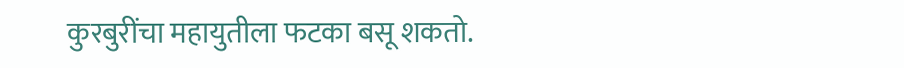कुरबुरींचा महायुतीला फटका बसू शकतो.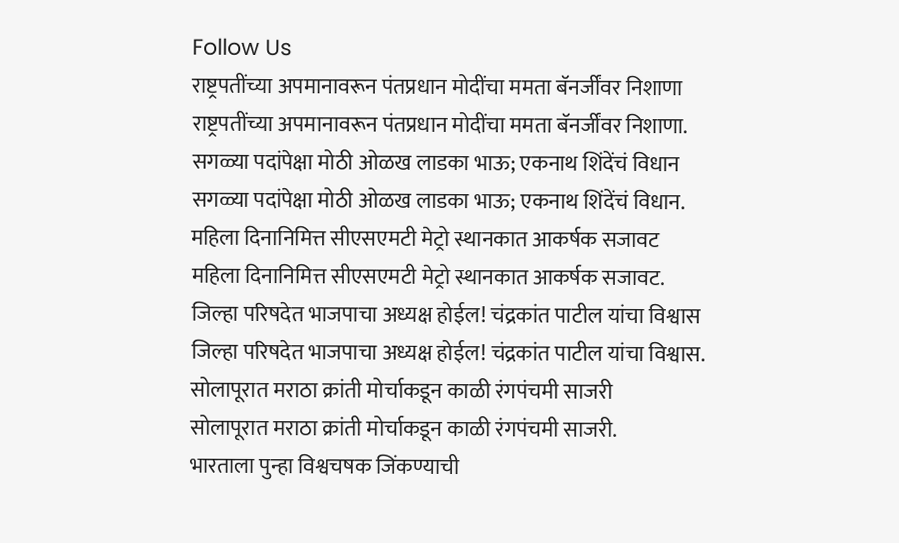Follow Us
राष्ट्रपतींच्या अपमानावरून पंतप्रधान मोदींचा ममता बॅनर्जींवर निशाणा
राष्ट्रपतींच्या अपमानावरून पंतप्रधान मोदींचा ममता बॅनर्जींवर निशाणा.
सगळ्या पदांपेक्षा मोठी ओळख लाडका भाऊ; एकनाथ शिंदेंचं विधान
सगळ्या पदांपेक्षा मोठी ओळख लाडका भाऊ; एकनाथ शिंदेंचं विधान.
महिला दिनानिमित्त सीएसएमटी मेट्रो स्थानकात आकर्षक सजावट
महिला दिनानिमित्त सीएसएमटी मेट्रो स्थानकात आकर्षक सजावट.
जिल्हा परिषदेत भाजपाचा अध्यक्ष होईल! चंद्रकांत पाटील यांचा विश्वास
जिल्हा परिषदेत भाजपाचा अध्यक्ष होईल! चंद्रकांत पाटील यांचा विश्वास.
सोलापूरात मराठा क्रांती मोर्चाकडून काळी रंगपंचमी साजरी
सोलापूरात मराठा क्रांती मोर्चाकडून काळी रंगपंचमी साजरी.
भारताला पुन्हा विश्वचषक जिंकण्याची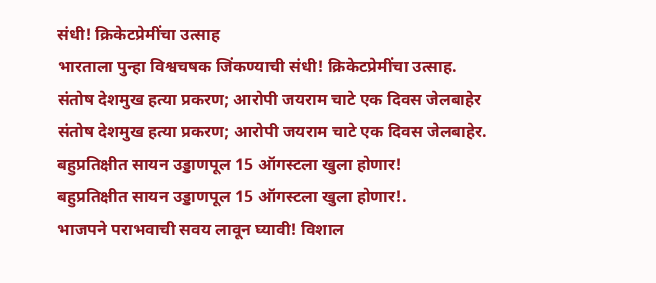संधी! क्रिकेटप्रेमींचा उत्साह
भारताला पुन्हा विश्वचषक जिंकण्याची संधी! क्रिकेटप्रेमींचा उत्साह.
संतोष देशमुख हत्या प्रकरण; आरोपी जयराम चाटे एक दिवस जेलबाहेर
संतोष देशमुख हत्या प्रकरण; आरोपी जयराम चाटे एक दिवस जेलबाहेर.
बहुप्रतिक्षीत सायन उड्डाणपूल 15 ऑगस्टला खुला होणार!
बहुप्रतिक्षीत सायन उड्डाणपूल 15 ऑगस्टला खुला होणार!.
भाजपने पराभवाची सवय लावून घ्यावी! विशाल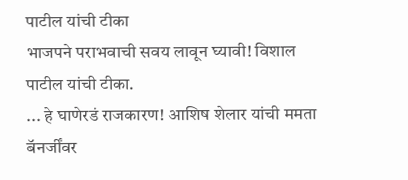पाटील यांची टीका
भाजपने पराभवाची सवय लावून घ्यावी! विशाल पाटील यांची टीका.
... हे घाणेरडं राजकारण! आशिष शेलार यांची ममता बॅनर्जींवर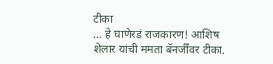टीका
... हे घाणेरडं राजकारण! आशिष शेलार यांची ममता बॅनर्जींवर टीका.